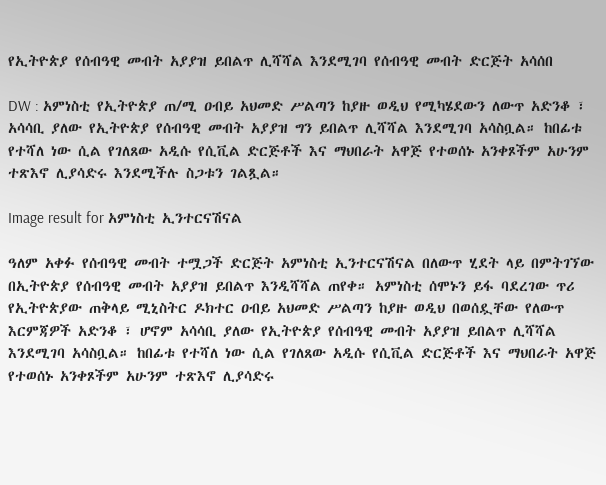የኢትዮጵያ የሰብዓዊ መብት አያያዝ ይበልጥ ሊሻሻል እንደሚገባ የሰብዓዊ መብት ድርጅት አሳሰበ

DW : አምነስቲ የኢትዮጵያ ጠ/ሚ ዐብይ አህመድ ሥልጣን ከያዙ ወዲህ የሚካሄደውን ለውጥ አድንቆ ፣ አሳሳቢ ያለው የኢትዮጵያ የሰብዓዊ መብት አያያዝ ግን ይበልጥ ሊሻሻል እንደሚገባ አሳስቧል። ከበፊቱ የተሻለ ነው ሲል የገለጸው አዲሱ የሲቪል ድርጅቶች እና ማህበራት አዋጅ የተወሰኑ አንቀጾችም አሁንም ተጽእኖ ሊያሳድሩ እንደሚችሉ ስጋቱን ገልጿል።

Image result for አምነስቲ ኢንተርናሽናል

ዓለም አቀፉ የሰብዓዊ መብት ተሟጋች ድርጅት አምነስቲ ኢንተርናሽናል በለውጥ ሂደት ላይ በምትገኘው በኢትዮጵያ የሰብዓዊ መብት አያያዝ ይበልጥ እንዲሻሻል ጠየቀ። አምነስቲ ሰሞኑን ይፋ ባደረገው ጥሪ የኢትዮጵያው ጠቅላይ ሚኒስትር ዶክተር ዐብይ አህመድ ሥልጣን ከያዙ ወዲህ በወሰዷቸው የለውጥ እርምጃዎች አድንቆ ፣ ሆኖም አሳሳቢ ያለው የኢትዮጵያ የሰብዓዊ መብት አያያዝ ይበልጥ ሊሻሻል እንደሚገባ አሳስቧል። ከበፊቱ የተሻለ ነው ሲል የገለጸው አዲሱ የሲቪል ድርጅቶች እና ማህበራት አዋጅ የተወሰኑ አንቀጾችም አሁንም ተጽእኖ ሊያሳድሩ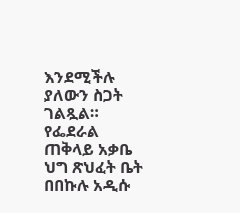እንደሚችሉ ያለውን ስጋት ገልጿል። የፌደራል ጠቅላይ አቃቤ ህግ ጽህፈት ቤት በበኩሉ አዲሱ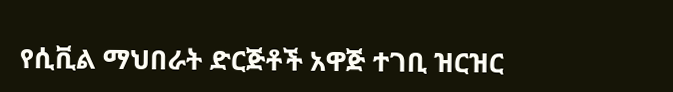የሲቪል ማህበራት ድርጅቶች አዋጅ ተገቢ ዝርዝር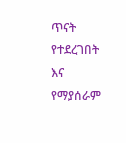ጥናት የተደረገበት እና የማያሰራም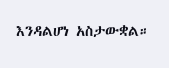እንዳልሆነ አስታውቋል።